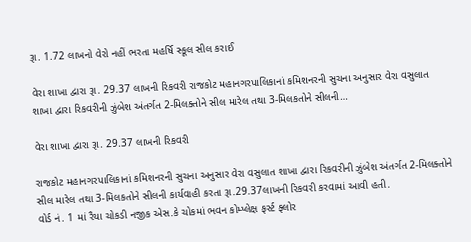રૂા. 1.72 લાખનો વેરો નહીં ભરતા મહર્ષિ સ્કૂલ સીલ કરાઈ

વેરા શાખા દ્વારા રૂા. 29.37 લાખની રિકવરી રાજકોટ મહાનગરપાલિકાનાં કમિશનરની સુચના અનુસાર વેરા વસુલાત શાખા દ્વારા રિકવરીની ઝુંબેશ અંતર્ગત 2-મિલક્તોને સીલ મારેલ તથા 3-મિલકતોને સીલની…

વેરા શાખા દ્વારા રૂા. 29.37 લાખની રિકવરી

રાજકોટ મહાનગરપાલિકાનાં કમિશનરની સુચના અનુસાર વેરા વસુલાત શાખા દ્વારા રિકવરીની ઝુંબેશ અંતર્ગત 2-મિલક્તોને સીલ મારેલ તથા 3-મિલકતોને સીલની કાર્યવાહી કરતા રૂા.29.37લાખની રિકવરી કરવામાં આવી હતી.
વોર્ડ નં. 1 માં રૈયા ચોકડી નજીક એસ.કે ચોકમાં ભવન કોમ્પ્લેક્ષ ફર્સ્ટ ફ્લોર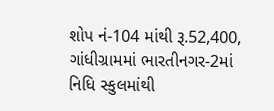શોપ નં-104 માંથી રૂ.52,400, ગાંધીગ્રામમાં ભારતીનગર-2માં નિધિ સ્કુલમાંથી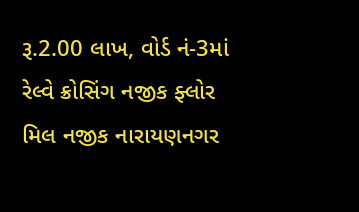રૂ.2.00 લાખ, વોર્ડ નં-3માં રેલ્વે ક્રોસિંગ નજીક ફ્લોર મિલ નજીક નારાયણનગર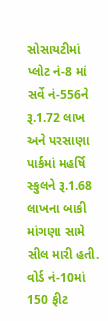સોસાયટીમાં પ્લોટ નં-8 માં સર્વે નં-556ને રૂ.1.72 લાખ અને પરસાણા પાર્કમાં મહર્ષિ સ્કુલને રૂ.1.68 લાખના બાકી માંગણા સામે સીલ મારી હતી. વોર્ડ નં-10માં 150 ફીટ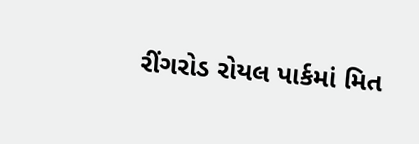રીંગરોડ રોયલ પાર્કમાં મિત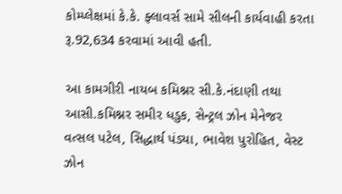કોમ્પ્લેક્ષમાં કે.કે. ફ્લાવર્સ સામે સીલની કાર્યવાહી કરતા રૂ.92,634 કરવામાં આવી હતી.

આ કામગીરી નાયબ કમિશ્નર સી.કે.નંદાણી તથા આસી.કમિશ્નર સમીર ધડુક, સેન્ટ્રલ ઝોન મેનેજર વત્સલ પટેલ, સિદ્ધાર્થ પંડ્યા, ભાવેશ પુરોહિત, વેસ્ટ ઝોન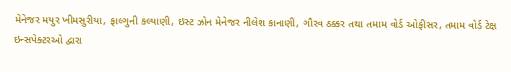મેનેજર મયુર ખીમસુરીયા, ફાલ્ગુની કલ્યાણી, ઇસ્ટ ઝોન મેનેજર નીલેશ કાનાણી, ગૌરવ ઠક્કર તથા તમામ વોર્ડ ઓફીસર, તમામ વોર્ડ ટેક્ષ ઇન્સપેક્ટરઓ દ્વારા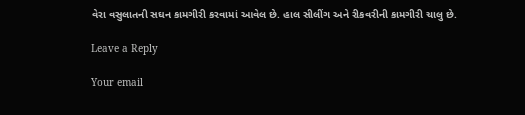વેરા વસુલાતની સઘન કામગીરી કરવામાં આવેલ છે. હાલ સીલીંગ અને રીકવરીની કામગીરી ચાલુ છે.

Leave a Reply

Your email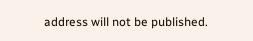address will not be published.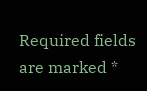Required fields are marked *